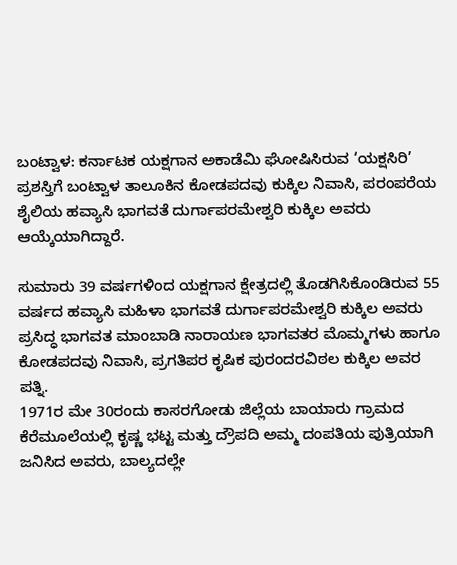ಬಂಟ್ವಾಳ: ಕರ್ನಾಟಕ ಯಕ್ಷಗಾನ ಅಕಾಡೆಮಿ ಘೋಷಿಸಿರುವ ‘ಯಕ್ಷಸಿರಿ’ ಪ್ರಶಸ್ತಿಗೆ ಬಂಟ್ವಾಳ ತಾಲೂಕಿನ ಕೋಡಪದವು ಕುಕ್ಕಿಲ ನಿವಾಸಿ, ಪರಂಪರೆಯ ಶೈಲಿಯ ಹವ್ಯಾಸಿ ಭಾಗವತೆ ದುರ್ಗಾಪರಮೇಶ್ವರಿ ಕುಕ್ಕಿಲ ಅವರು ಆಯ್ಕೆಯಾಗಿದ್ದಾರೆ.

ಸುಮಾರು 39 ವರ್ಷಗಳಿಂದ ಯಕ್ಷಗಾನ ಕ್ಷೇತ್ರದಲ್ಲಿ ತೊಡಗಿಸಿಕೊಂಡಿರುವ 55 ವರ್ಷದ ಹವ್ಯಾಸಿ ಮಹಿಳಾ ಭಾಗವತೆ ದುರ್ಗಾಪರಮೇಶ್ವರಿ ಕುಕ್ಕಿಲ ಅವರು ಪ್ರಸಿದ್ಧ ಭಾಗವತ ಮಾಂಬಾಡಿ ನಾರಾಯಣ ಭಾಗವತರ ಮೊಮ್ಮಗಳು ಹಾಗೂ ಕೋಡಪದವು ನಿವಾಸಿ, ಪ್ರಗತಿಪರ ಕೃಷಿಕ ಪುರಂದರವಿಠಲ ಕುಕ್ಕಿಲ ಅವರ ಪತ್ನಿ.
1971ರ ಮೇ 30ರಂದು ಕಾಸರಗೋಡು ಜಿಲ್ಲೆಯ ಬಾಯಾರು ಗ್ರಾಮದ ಕೆರೆಮೂಲೆಯಲ್ಲಿ ಕೃಷ್ಣ ಭಟ್ಟ ಮತ್ತು ದ್ರೌಪದಿ ಅಮ್ಮ ದಂಪತಿಯ ಪುತ್ರಿಯಾಗಿ ಜನಿಸಿದ ಅವರು, ಬಾಲ್ಯದಲ್ಲೇ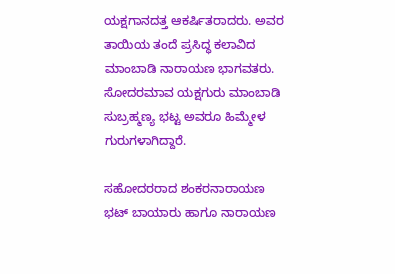ಯಕ್ಷಗಾನದತ್ತ ಆಕರ್ಷಿತರಾದರು. ಅವರ ತಾಯಿಯ ತಂದೆ ಪ್ರಸಿದ್ಧ ಕಲಾವಿದ ಮಾಂಬಾಡಿ ನಾರಾಯಣ ಭಾಗವತರು. ಸೋದರಮಾವ ಯಕ್ಷಗುರು ಮಾಂಬಾಡಿ ಸುಬ್ರಹ್ಮಣ್ಯ ಭಟ್ಟ ಅವರೂ ಹಿಮ್ಮೇಳ ಗುರುಗಳಾಗಿದ್ದಾರೆ.

ಸಹೋದರರಾದ ಶಂಕರನಾರಾಯಣ ಭಟ್ ಬಾಯಾರು ಹಾಗೂ ನಾರಾಯಣ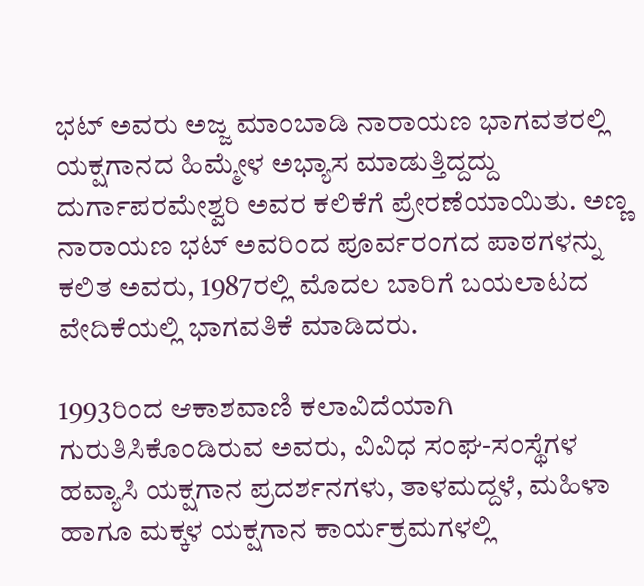ಭಟ್ ಅವರು ಅಜ್ಜ ಮಾಂಬಾಡಿ ನಾರಾಯಣ ಭಾಗವತರಲ್ಲಿ ಯಕ್ಷಗಾನದ ಹಿಮ್ಮೇಳ ಅಭ್ಯಾಸ ಮಾಡುತ್ತಿದ್ದದ್ದು ದುರ್ಗಾಪರಮೇಶ್ವರಿ ಅವರ ಕಲಿಕೆಗೆ ಪ್ರೇರಣೆಯಾಯಿತು. ಅಣ್ಣ ನಾರಾಯಣ ಭಟ್ ಅವರಿಂದ ಪೂರ್ವರಂಗದ ಪಾಠಗಳನ್ನು ಕಲಿತ ಅವರು, 1987ರಲ್ಲಿ ಮೊದಲ ಬಾರಿಗೆ ಬಯಲಾಟದ ವೇದಿಕೆಯಲ್ಲಿ ಭಾಗವತಿಕೆ ಮಾಡಿದರು.

1993ರಿಂದ ಆಕಾಶವಾಣಿ ಕಲಾವಿದೆಯಾಗಿ ಗುರುತಿಸಿಕೊಂಡಿರುವ ಅವರು, ವಿವಿಧ ಸಂಘ-ಸಂಸ್ಥೆಗಳ ಹವ್ಯಾಸಿ ಯಕ್ಷಗಾನ ಪ್ರದರ್ಶನಗಳು, ತಾಳಮದ್ದಳೆ, ಮಹಿಳಾ ಹಾಗೂ ಮಕ್ಕಳ ಯಕ್ಷಗಾನ ಕಾರ್ಯಕ್ರಮಗಳಲ್ಲಿ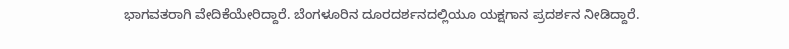ಭಾಗವತರಾಗಿ ವೇದಿಕೆಯೇರಿದ್ದಾರೆ. ಬೆಂಗಳೂರಿನ ದೂರದರ್ಶನದಲ್ಲಿಯೂ ಯಕ್ಷಗಾನ ಪ್ರದರ್ಶನ ನೀಡಿದ್ದಾರೆ.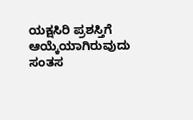ಯಕ್ಷಸಿರಿ ಪ್ರಶಸ್ತಿಗೆ ಆಯ್ಕೆಯಾಗಿರುವುದು ಸಂತಸ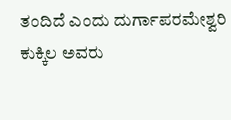ತಂದಿದೆ ಎಂದು ದುರ್ಗಾಪರಮೇಶ್ವರಿ ಕುಕ್ಕಿಲ ಅವರು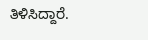ತಿಳಿಸಿದ್ದಾರೆ.